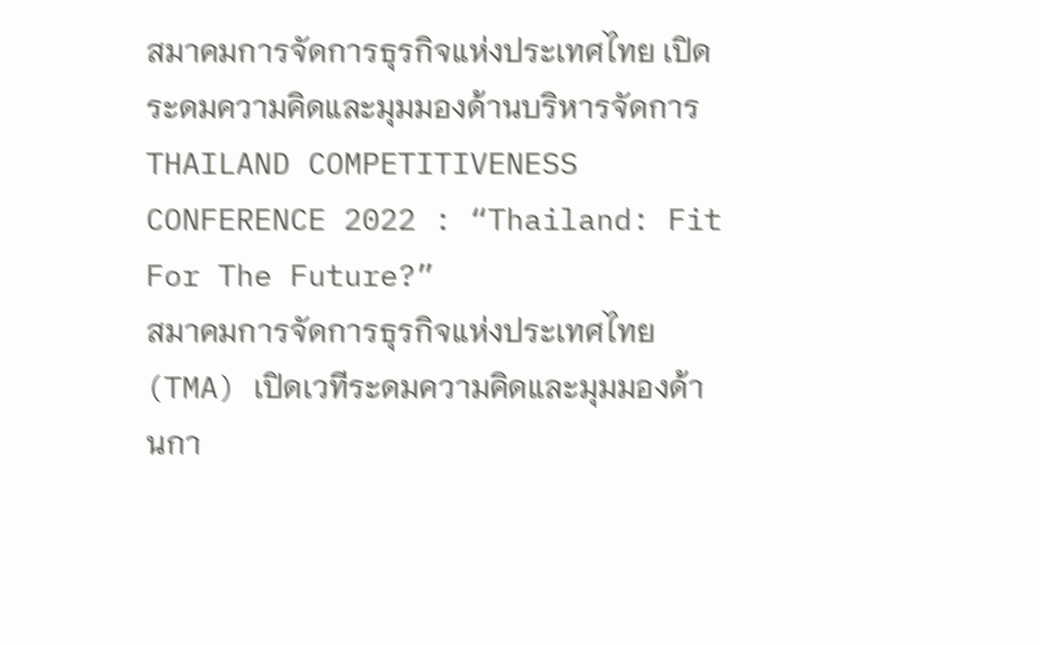สมาคมการจัดการธุรกิจแห่งประเทศไทย เปิดระดมความคิดและมุมมองด้านบริหารจัดการ
THAILAND COMPETITIVENESS CONFERENCE 2022 : “Thailand: Fit For The Future?”
สมาคมการจัดการธุรกิจแห่งประเทศไทย (TMA) เปิดเวทีระดมความคิดและมุมมองด้านกา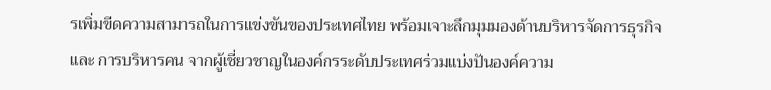รเพิ่มขีดความสามารถในการแข่งขันของประเทศไทย พร้อมเจาะลึกมุมมองด้านบริหารจัดการธุรกิจ และ การบริหารคน จากผู้เชี่ยวชาญในองค์กรระดับประเทศร่วมแบ่งปันองค์ความ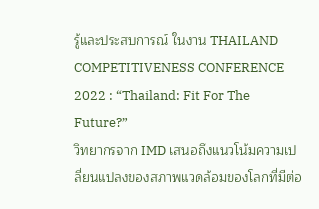รู้และประสบการณ์ ในงาน THAILAND COMPETITIVENESS CONFERENCE 2022 : “Thailand: Fit For The Future?”
วิทยากรจาก IMD เสนอถึงแนวโน้มความเปลี่ยนแปลงของสภาพแวดล้อมของโลกที่มีต่อ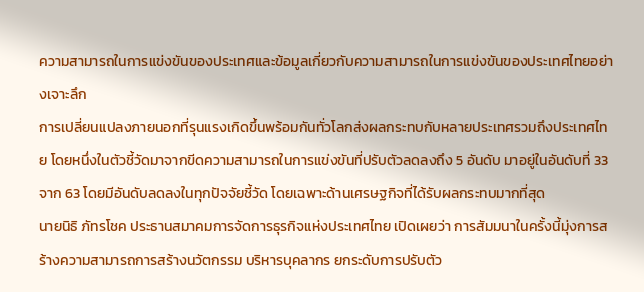ความสามารถในการแข่งขันของประเทศและข้อมูลเกี่ยวกับความสามารถในการแข่งขันของประเทศไทยอย่างเจาะลึก
การเปลี่ยนแปลงภายนอกที่รุนแรงเกิดขึ้นพร้อมกันทั่วโลกส่งผลกระทบกับหลายประเทศรวมถึงประเทศไทย โดยหนึ่งในตัวชี้วัดมาจากขีดความสามารถในการแข่งขันที่ปรับตัวลดลงถึง 5 อันดับ มาอยู่ในอันดับที่ 33 จาก 63 โดยมีอันดับลดลงในทุกปัจจัยชี้วัด โดยเฉพาะด้านเศรษฐกิจที่ได้รับผลกระทบมากที่สุด
นายนิธิ ภัทรโชค ประธานสมาคมการจัดการธุรกิจแห่งประเทศไทย เปิดเผยว่า การสัมมนาในครั้งนี้มุ่งการสร้างความสามารถการสร้างนวัตกรรม บริหารบุคลากร ยกระดับการปรับตัว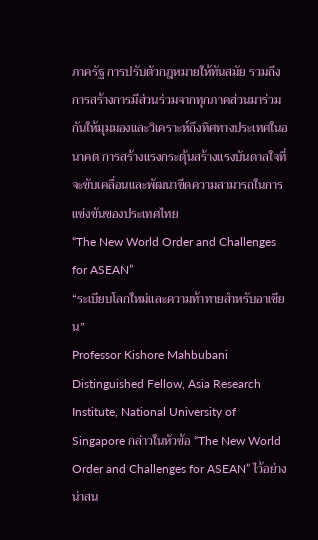ภาครัฐ การปรับตัวกฎหมายให้ทันสมัย รวมถึงการสร้างการมีส่วนร่วมจากทุกภาคส่วนมาร่วมกันให้มุมมองและวิเคราะห์ถึงทิศทางประเทศในอนาคต การสร้างแรงกระตุ้นสร้างแรงบันดาลใจที่จะขับเคลื่อนและพัฒนาขีดความสามารถในการแข่งขันของประเทศไทย
“The New World Order and Challenges for ASEAN”
“ระเบียบโลกใหม่และความท้าทายสำหรับอาเซียน”
Professor Kishore Mahbubani Distinguished Fellow, Asia Research Institute, National University of Singapore กล่าวในหัวข้อ “The New World Order and Challenges for ASEAN” ไว้อย่างน่าสน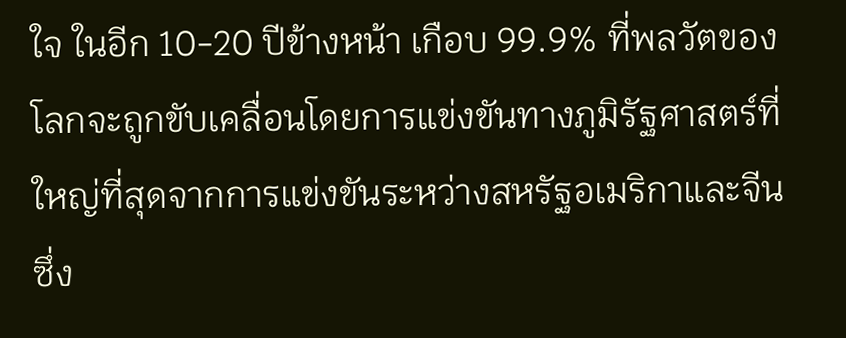ใจ ในอีก 10-20 ปีข้างหน้า เกือบ 99.9% ที่พลวัตของโลกจะถูกขับเคลื่อนโดยการแข่งขันทางภูมิรัฐศาสตร์ที่ใหญ่ที่สุดจากการแข่งขันระหว่างสหรัฐอเมริกาและจีน ซึ่ง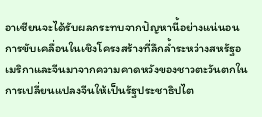อาเซียนจะได้รับผลกระทบจากปัญหานี้อย่างแน่นอน
การขับเคลื่อนในเชิงโครงสร้างที่ลึกล้ำระหว่างสหรัฐอเมริกาและจีนมาจากความคาดหวังของชาวตะวันตกในการเปลี่ยนแปลงจีนให้เป็นรัฐประชาธิปไต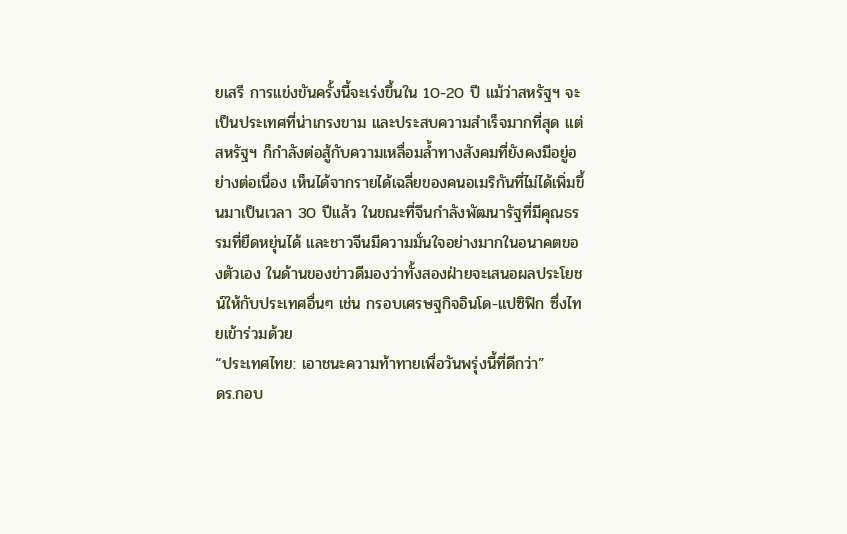ยเสรี การแข่งขันครั้งนี้จะเร่งขึ้นใน 10-20 ปี แม้ว่าสหรัฐฯ จะเป็นประเทศที่น่าเกรงขาม และประสบความสำเร็จมากที่สุด แต่สหรัฐฯ ก็กำลังต่อสู้กับความเหลื่อมล้ำทางสังคมที่ยังคงมีอยู่อย่างต่อเนื่อง เห็นได้จากรายได้เฉลี่ยของคนอเมริกันที่ไม่ได้เพิ่มขึ้นมาเป็นเวลา 30 ปีแล้ว ในขณะที่จีนกำลังพัฒนารัฐที่มีคุณธรรมที่ยืดหยุ่นได้ และชาวจีนมีความมั่นใจอย่างมากในอนาคตของตัวเอง ในด้านของข่าวดีมองว่าทั้งสองฝ่ายจะเสนอผลประโยชน์ให้กับประเทศอื่นๆ เช่น กรอบเศรษฐกิจอินโด-แปซิฟิก ซึ่งไทยเข้าร่วมด้วย
“ประเทศไทย: เอาชนะความท้าทายเพื่อวันพรุ่งนี้ที่ดีกว่า”
ดร.กอบ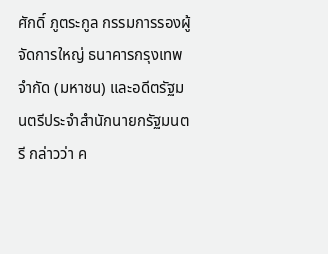ศักดิ์ ภูตระกูล กรรมการรองผู้จัดการใหญ่ ธนาคารกรุงเทพ จำกัด (มหาชน) และอดีตรัฐมนตรีประจำสำนักนายกรัฐมนตรี กล่าวว่า ค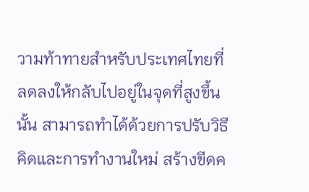วามท้าทายสำหรับประเทศไทยที่ลดลงให้กลับไปอยู่ในจุดที่สูงขึ้นนั้น สามารถทำได้ด้วยการปรับวิธีคิดและการทำงานใหม่ สร้างขีดค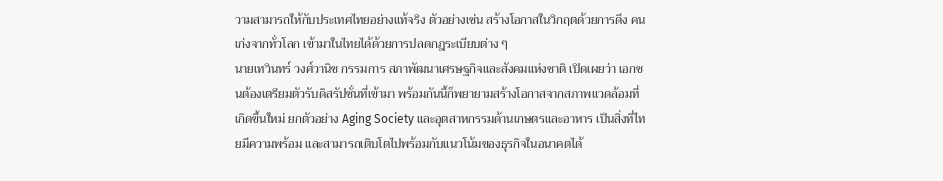วามสามารถให้กับประเทศไทยอย่างแท้จริง ตัวอย่างเช่น สร้างโอกาสในวิกฤตด้วยการดึง คนเก่งจากทั่วโลก เข้ามาในไทยได้ด้วยการปลดกฎระเบียบต่าง ๆ
นายเทวินทร์ วงศ์วานิช กรรมการ สภาพัฒนาเศรษฐกิจและสังคมแห่งชาติ เปิดเผยว่า เอกชนต้องเตรียมตัวรับดิสรัปชั่นที่เข้ามา พร้อมกันนี้ก็พยายามสร้างโอกาสจากสภาพแวดล้อมที่เกิดขึ้นใหม่ ยกตัวอย่าง Aging Society และอุตสาหกรรมด้านเกษตรและอาหาร เป็นสิ่งที่ไทยมีความพร้อม และสามารถเติบโตไปพร้อมกับแนวโน้มของธุรกิจในอนาคตได้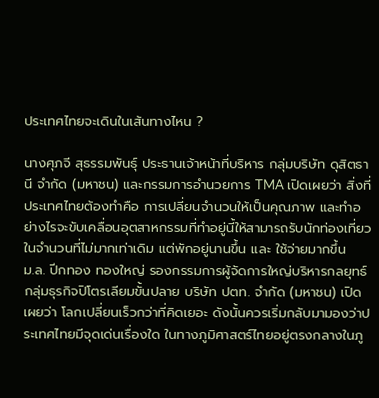ประเทศไทยจะเดินในเส้นทางไหน ?

นางศุภจี สุธรรมพันธุ์ ประธานเจ้าหน้าที่บริหาร กลุ่มบริษัท ดุสิตธานี จำกัด (มหาชน) และกรรมการอำนวยการ TMA เปิดเผยว่า สิ่งที่ประเทศไทยต้องทำคือ การเปลี่ยนจำนวนให้เป็นคุณภาพ และทำอย่างไรจะขับเคลื่อนอุตสาหกรรมที่ทำอยู่นี้ให้สามารถรับนักท่องเที่ยวในจำนวนที่ไม่มากเท่าเดิม แต่พักอยู่นานขึ้น และ ใช้จ่ายมากขึ้น
ม.ล. ปีกทอง ทองใหญ่ รองกรรมการผู้จัดการใหญ่บริหารกลยุทธ์กลุ่มธุรกิจปิโตรเลียมขั้นปลาย บริษัท ปตท. จำกัด (มหาชน) เปิดเผยว่า โลกเปลี่ยนเร็วกว่าที่คิดเยอะ ดังนั้นควรเริ่มกลับมามองว่าประเทศไทยมีจุดเด่นเรื่องใด ในทางภูมิศาสตร์ไทยอยู่ตรงกลางในภู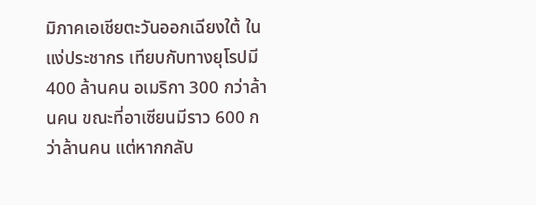มิภาคเอเชียตะวันออกเฉียงใต้ ในแง่ประชากร เทียบกับทางยุโรปมี 400 ล้านคน อเมริกา 300 กว่าล้านคน ขณะที่อาเซียนมีราว 600 กว่าล้านคน แต่หากกลับ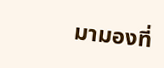มามองที่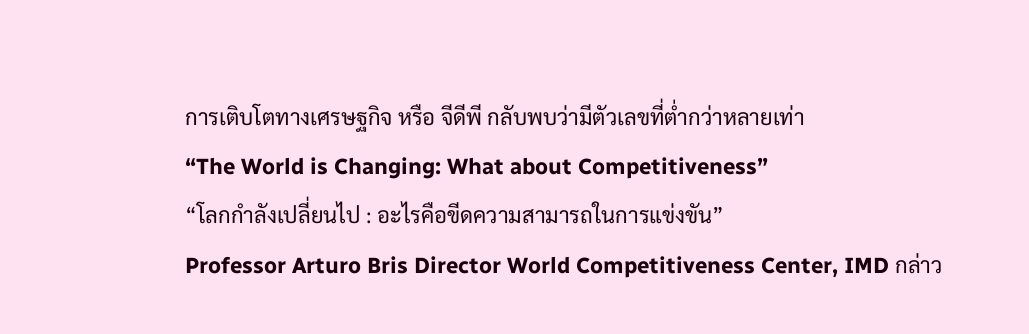การเติบโตทางเศรษฐกิจ หรือ จีดีพี กลับพบว่ามีตัวเลขที่ต่ำกว่าหลายเท่า
“The World is Changing: What about Competitiveness”
“โลกกำลังเปลี่ยนไป : อะไรคือขีดความสามารถในการแข่งขัน”
Professor Arturo Bris Director World Competitiveness Center, IMD กล่าว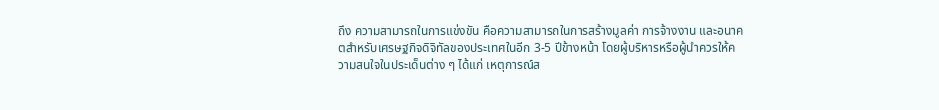ถึง ความสามารถในการแข่งขัน คือความสามารถในการสร้างมูลค่า การจ้างงาน และอนาคตสำหรับเศรษฐกิจดิจิทัลของประเทศในอีก 3-5 ปีข้างหน้า โดยผู้บริหารหรือผู้นำควรให้ความสนใจในประเด็นต่าง ๆ ได้แก่ เหตุการณ์ส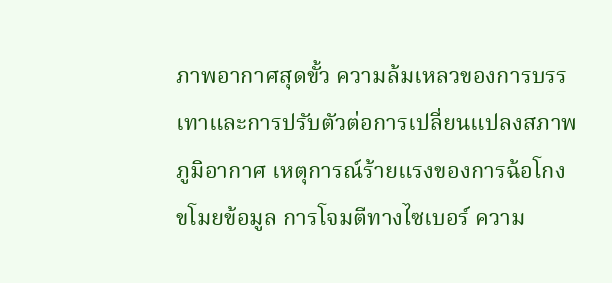ภาพอากาศสุดขั้ว ความล้มเหลวของการบรรเทาและการปรับตัวต่อการเปลี่ยนแปลงสภาพภูมิอากาศ เหตุการณ์ร้ายแรงของการฉ้อโกง ขโมยข้อมูล การโจมตีทางไซเบอร์ ความ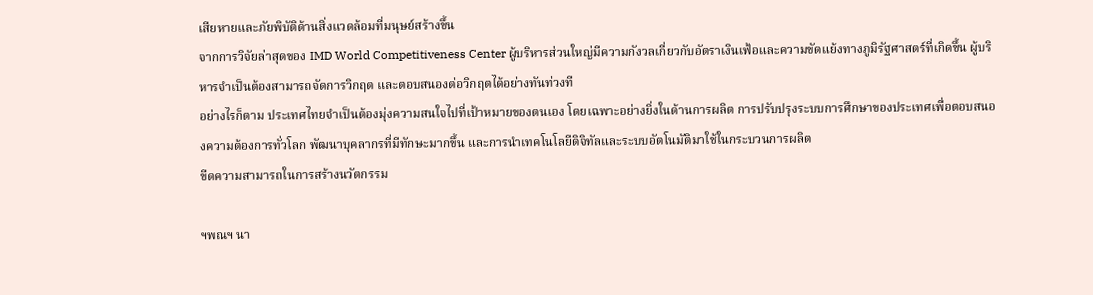เสียหายและภัยพิบัติด้านสิ่งแวดล้อมที่มนุษย์สร้างขึ้น
จากการวิจัยล่าสุดของ IMD World Competitiveness Center ผู้บริหารส่วนใหญ่มีความกังวลเกี่ยวกับอัตราเงินเฟ้อและความขัดแย้งทางภูมิรัฐศาสตร์ที่เกิดขึ้น ผู้บริหารจำเป็นต้องสามารถจัดการวิกฤต และตอบสนองต่อวิกฤตได้อย่างทันท่วงที
อย่างไรก็ตาม ประเทศไทยจำเป็นต้องมุ่งความสนใจไปที่เป้าหมายของตนเอง โดยเฉพาะอย่างยิ่งในด้านการผลิต การปรับปรุงระบบการศึกษาของประเทศเพื่อตอบสนองความต้องการทั่วโลก พัฒนาบุคลากรที่มีทักษะมากขึ้น และการนำเทคโนโลยีดิจิทัลและระบบอัตโนมัติมาใช้ในกระบวนการผลิต
ขีดความสามารถในการสร้างนวัตกรรม

ฯพณฯ นา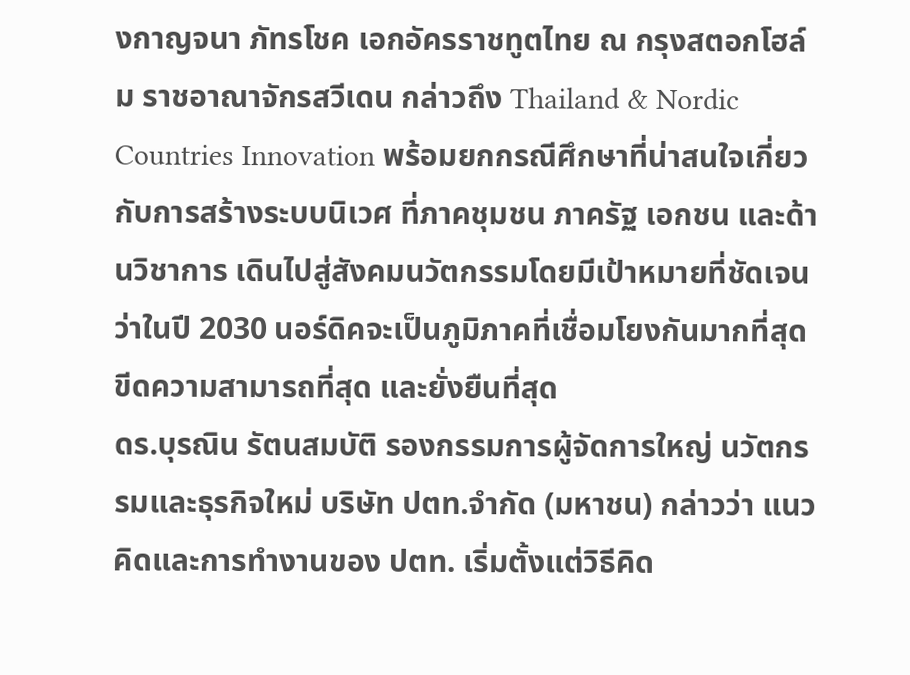งกาญจนา ภัทรโชค เอกอัครราชทูตไทย ณ กรุงสตอกโฮล์ม ราชอาณาจักรสวีเดน กล่าวถึง Thailand & Nordic Countries Innovation พร้อมยกกรณีศึกษาที่น่าสนใจเกี่ยวกับการสร้างระบบนิเวศ ที่ภาคชุมชน ภาครัฐ เอกชน และด้านวิชาการ เดินไปสู่สังคมนวัตกรรมโดยมีเป้าหมายที่ชัดเจนว่าในปี 2030 นอร์ดิคจะเป็นภูมิภาคที่เชื่อมโยงกันมากที่สุด ขีดความสามารถที่สุด และยั่งยืนที่สุด
ดร.บุรณิน รัตนสมบัติ รองกรรมการผู้จัดการใหญ่ นวัตกรรมและธุรกิจใหม่ บริษัท ปตท.จำกัด (มหาชน) กล่าวว่า แนวคิดและการทำงานของ ปตท. เริ่มตั้งแต่วิธีคิด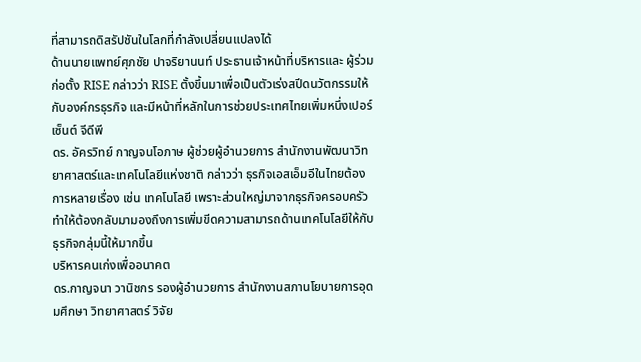ที่สามารถดิสรัปชันในโลกที่กำลังเปลี่ยนแปลงได้
ด้านนายแพทย์ศุภชัย ปาจริยานนท์ ประธานเจ้าหน้าที่บริหารและ ผู้ร่วมก่อตั้ง RISE กล่าวว่า RISE ตั้งขึ้นมาเพื่อเป็นตัวเร่งสปีดนวัตกรรมให้กับองค์กรธุรกิจ และมีหน้าที่หลักในการช่วยประเทศไทยเพิ่มหนึ่งเปอร์เซ็นต์ จีดีพี
ดร. อัครวิทย์ กาญจนโอภาษ ผู้ช่วยผู้อำนวยการ สำนักงานพัฒนาวิทยาศาสตร์และเทคโนโลยีแห่งชาติ กล่าวว่า ธุรกิจเอสเอ็มอีในไทยต้องการหลายเรื่อง เช่น เทคโนโลยี เพราะส่วนใหญ่มาจากธุรกิจครอบครัว ทำให้ต้องกลับมามองถึงการเพิ่มขีดความสามารถด้านเทคโนโลยีให้กับธุรกิจกลุ่มนี้ให้มากขึ้น
บริหารคนเก่งเพื่ออนาคต
ดร.กาญจนา วานิชกร รองผู้อำนวยการ สำนักงานสภานโยบายการอุดมศึกษา วิทยาศาสตร์ วิจัย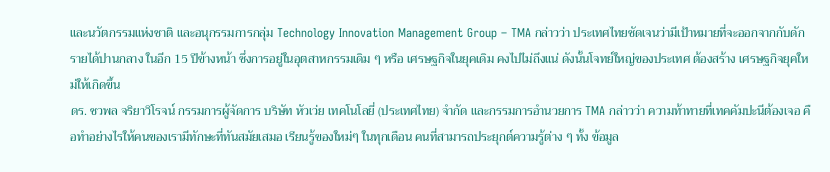และนวัตกรรมแห่งชาติ และอนุกรรมการกลุ่ม Technology Innovation Management Group – TMA กล่าวว่า ประเทศไทยชัดเจนว่ามีเป้าหมายที่จะออกจากกับดักรายได้ปานกลาง ในอีก 15 ปีข้างหน้า ซึ่งการอยู่ในอุตสาหกรรมเดิม ๆ หรือ เศรษฐกิจในยุคเดิม คงไปไม่ถึงแน่ ดังนั้นโจทย์ใหญ่ของประเทศ ต้องสร้าง เศรษฐกิจยุคใหม่ให้เกิดขึ้น
ดร. ชวพล จริยาวิโรจน์ กรรมการผู้จัดการ บริษัท หัวเว่ย เทคโนโลยี่ (ประเทศไทย) จำกัด และกรรมการอำนวยการ TMA กล่าวว่า ความท้าทายที่เทคคัมปะนีต้องเจอ คือทำอย่างไรให้คนของเรามีทักษะที่ทันสมัยเสมอ เรียนรู้ของใหม่ๆ ในทุกเดือน คนที่สามารถประยุกต์ความรู้ต่าง ๆ ทั้ง ข้อมูล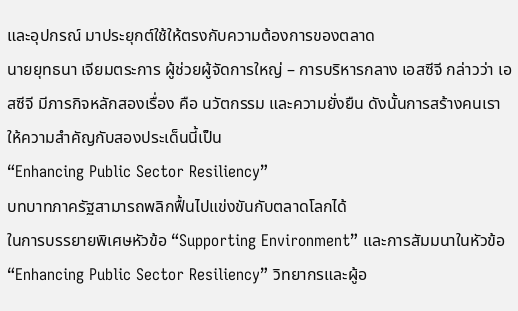และอุปกรณ์ มาประยุกต์ใช้ให้ตรงกับความต้องการของตลาด
นายยุทธนา เจียมตระการ ผู้ช่วยผู้จัดการใหญ่ – การบริหารกลาง เอสซีจี กล่าวว่า เอสซีจี มีภารกิจหลักสองเรื่อง คือ นวัตกรรม และความยั่งยืน ดังนั้นการสร้างคนเราให้ความสำคัญกับสองประเด็นนี้เป็น
“Enhancing Public Sector Resiliency”
บทบาทภาครัฐสามารถพลิกฟื้นไปแข่งขันกับตลาดโลกได้
ในการบรรยายพิเศษหัวข้อ “Supporting Environment” และการสัมมนาในหัวข้อ “Enhancing Public Sector Resiliency” วิทยากรและผู้อ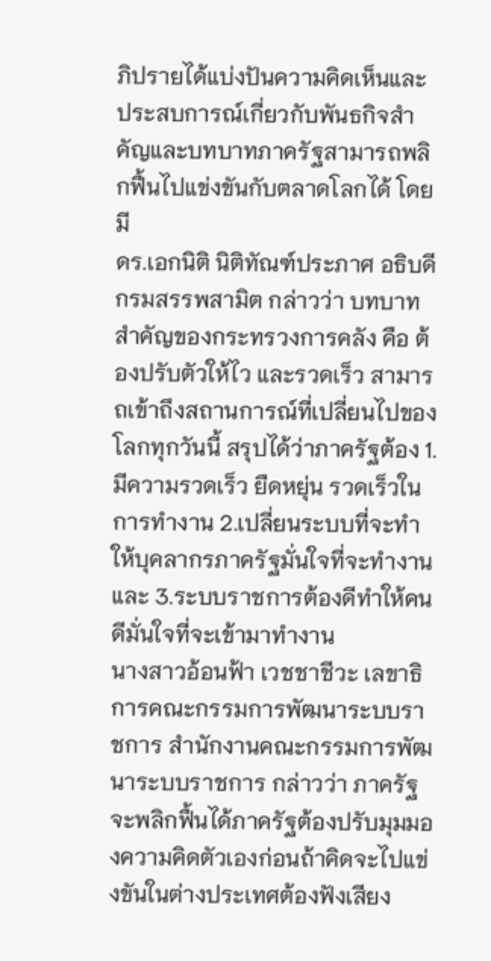ภิปรายได้แบ่งปันความคิดเห็นและประสบการณ์เกี่ยวกับพันธกิจสำคัญและบทบาทภาครัฐสามารถพลิกฟื้นไปแข่งขันกับตลาดโลกได้ โดยมี
ดร.เอกนิติ นิติทัณฑ์ประภาศ อธิบดี กรมสรรพสามิต กล่าวว่า บทบาทสำคัญของกระทรวงการคลัง คือ ต้องปรับตัวให้ไว และรวดเร็ว สามารถเข้าถึงสถานการณ์ที่เปลี่ยนไปของโลกทุกวันนี้ สรุปได้ว่าภาครัฐต้อง 1.มีความรวดเร็ว ยืดหยุ่น รวดเร็วในการทำงาน 2.เปลี่ยนระบบที่จะทำให้บุคลากรภาครัฐมั่นใจที่จะทำงาน และ 3.ระบบราชการต้องดีทำให้คนดีมั่นใจที่จะเข้ามาทำงาน
นางสาวอ้อนฟ้า เวชชาชีวะ เลขาธิการคณะกรรมการพัฒนาระบบราชการ สำนักงานคณะกรรมการพัฒนาระบบราชการ กล่าวว่า ภาครัฐจะพลิกฟื้นได้ภาครัฐต้องปรับมุมมองความคิดตัวเองก่อนถ้าคิดจะไปแข่งขันในต่างประเทศต้องฟังเสียง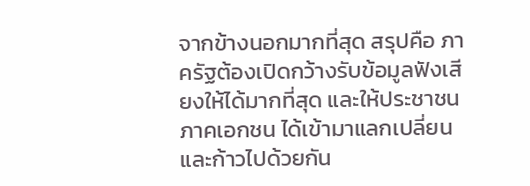จากข้างนอกมากที่สุด สรุปคือ ภาครัฐต้องเปิดกว้างรับข้อมูลฟังเสียงให้ได้มากที่สุด และให้ประชาชน ภาคเอกชน ได้เข้ามาแลกเปลี่ยนและก้าวไปด้วยกัน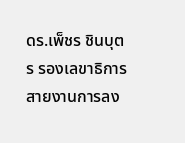ดร.เพ็ชร ชินบุตร รองเลขาธิการสายงานการลง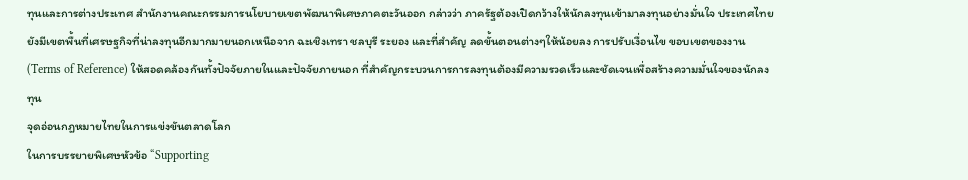ทุนและการต่างประเทศ สำนักงานคณะกรรมการนโยบายเขตพัฒนาพิเศษภาคตะวันออก กล่าวว่า ภาครัฐต้องเปิดกว้างให้นักลงทุนเข้ามาลงทุนอย่างมั่นใจ ประเทศไทยยังมีเขตพื้นที่เศรษฐกิจที่น่าลงทุนอีกมากมายนอกเหนือจาก ฉะเชิงเทรา ชลบุรี ระยอง และที่สำคัญ ลดขั้นตอนต่างๆให้น้อยลง การปรับเงื่อนไข ขอบเขตของงาน (Terms of Reference) ให้สอดคล้องกันทั้งปัจจัยภายในและปัจจัยภายนอก ที่สำคัญกระบวนการการลงทุนต้องมีความรวดเร็วและชัดเจนเพื่อสร้างความมั่นใจของนักลงทุน
จุดอ่อนกฎหมายไทยในการแข่งขันตลาดโลก
ในการบรรยายพิเศษหัวข้อ “Supporting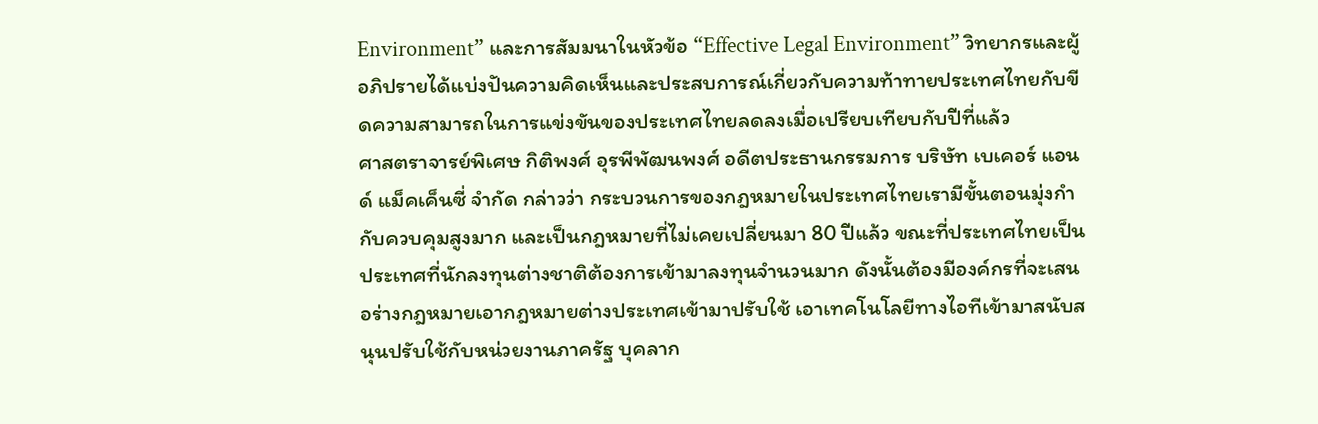Environment” และการสัมมนาในหัวข้อ “Effective Legal Environment” วิทยากรและผู้อภิปรายได้แบ่งปันความคิดเห็นและประสบการณ์เกี่ยวกับความท้าทายประเทศไทยกับขีดความสามารถในการแข่งขันของประเทศไทยลดลงเมื่อเปรียบเทียบกับปีที่แล้ว
ศาสตราจารย์พิเศษ กิติพงศ์ อุรพีพัฒนพงศ์ อดีตประธานกรรมการ บริษัท เบเคอร์ แอนด์ แม็คเค็นซี่ จำกัด กล่าวว่า กระบวนการของกฎหมายในประเทศไทยเรามีขั้นตอนมุ่งกำกับควบคุมสูงมาก และเป็นกฎหมายที่ไม่เคยเปลี่ยนมา 80 ปีแล้ว ขณะที่ประเทศไทยเป็นประเทศที่นักลงทุนต่างชาติต้องการเข้ามาลงทุนจำนวนมาก ดังนั้นต้องมีองค์กรที่จะเสนอร่างกฎหมายเอากฎหมายต่างประเทศเข้ามาปรับใช้ เอาเทคโนโลยีทางไอทีเข้ามาสนับสนุนปรับใช้กับหน่วยงานภาครัฐ บุคลาก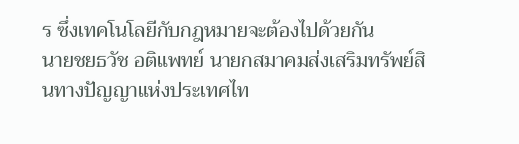ร ซึ่งเทคโนโลยีกับกฎหมายจะต้องไปด้วยกัน
นายชยธวัช อติแพทย์ นายกสมาคมส่งเสริมทรัพย์สินทางปัญญาแห่งประเทศไท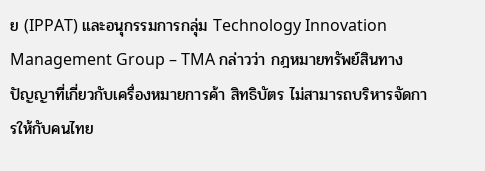ย (IPPAT) และอนุกรรมการกลุ่ม Technology Innovation Management Group – TMA กล่าวว่า กฎหมายทรัพย์สินทางปัญญาที่เกี่ยวกับเครื่องหมายการค้า สิทธิบัตร ไม่สามารถบริหารจัดการให้กับคนไทย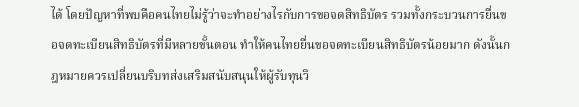ได้ โดยปัญหาที่พบคือคนไทยไม่รู้ว่าจะทำอย่างไรกับการขอจดสิทธิบัตร รวมทั้งกระบวนการยื่นขอจดทะเบียนสิทธิบัตรที่มีหลายขั้นตอน ทำให้คนไทยยื่นขอจดทะเบียนสิทธิบัตรน้อยมาก ดังนั้นกฎหมายควรเปลี่ยนบริบทส่งเสริมสนับสนุนให้ผู้รับทุนวิ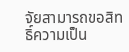จัยสามารถขอสิทธิ์ความเป็น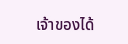เจ้าของได้